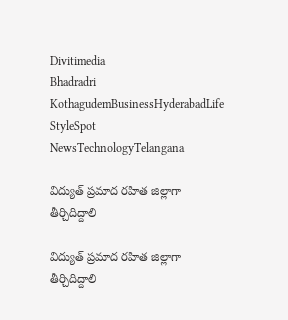Divitimedia
Bhadradri KothagudemBusinessHyderabadLife StyleSpot NewsTechnologyTelangana

విద్యుత్ ప్రమాద రహిత జిల్లాగా తీర్చిదిద్దాలి

విద్యుత్ ప్రమాద రహిత జిల్లాగా తీర్చిదిద్దాలి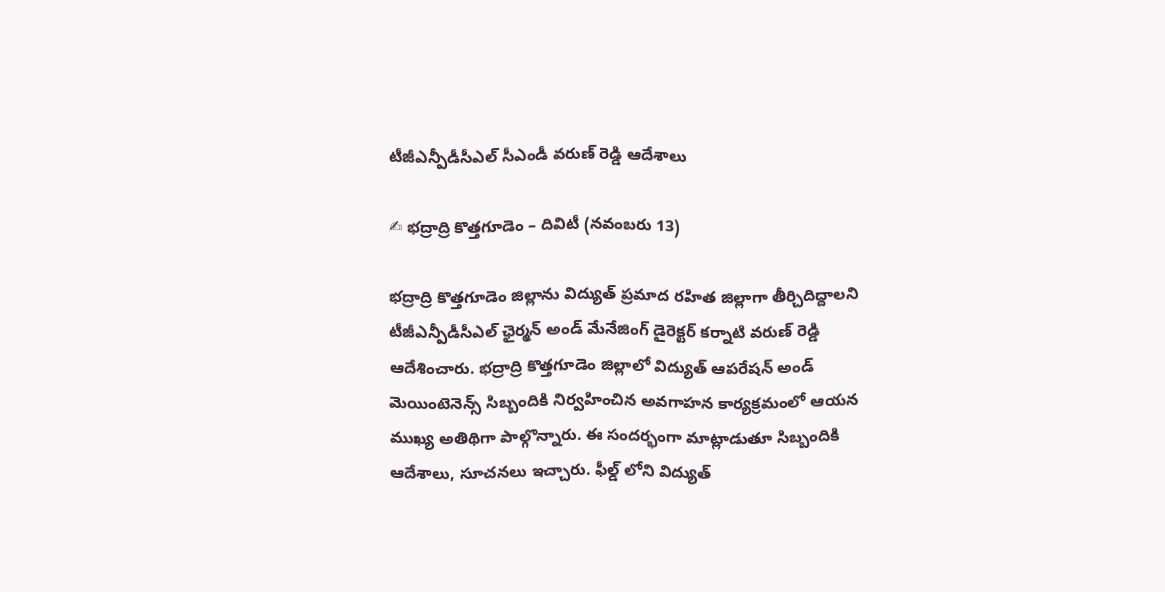టీజీఎన్పీడీసీఎల్ సీఎండీ వరుణ్ రెడ్డి ఆదేశాలు

✍ భద్రాద్రి కొత్తగూడెం – దివిటీ (నవంబరు 13)

భద్రాద్రి కొత్తగూడెం జిల్లాను విద్యుత్ ప్రమాద రహిత జిల్లాగా తీర్చిదిద్దాలని టీజీఎన్పీడీసీఎల్ ఛైర్మన్ అండ్ మేనేజింగ్ డైరెక్టర్ కర్నాటి వరుణ్ రెడ్డి ఆదేశించారు. భద్రాద్రి కొత్తగూడెం జిల్లాలో విద్యుత్ ఆపరేషన్ అండ్ మెయింటెనెన్స్ సిబ్బందికి నిర్వహించిన అవగాహన కార్యక్రమంలో ఆయన ముఖ్య అతిథిగా పాల్గొన్నారు. ఈ సందర్భంగా మాట్లాడుతూ సిబ్బందికి ఆదేశాలు, సూచనలు ఇచ్చారు. ఫీల్డ్ లోని విద్యుత్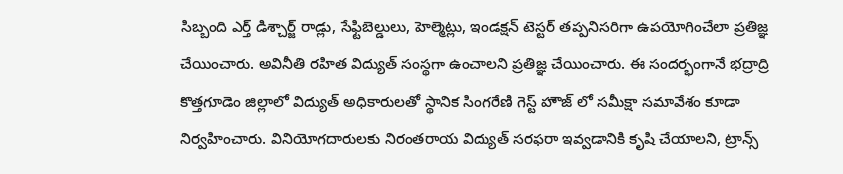సిబ్బంది ఎర్త్ డిశ్చార్జ్ రాడ్లు, సేఫ్టిబెల్డులు, హెల్మెట్లు, ఇండక్షన్ టెస్టర్ తప్పనిసరిగా ఉపయోగించేలా ప్రతిజ్ఞ చేయించారు. అవినీతి రహిత విద్యుత్ సంస్థగా ఉంచాలని ప్రతిజ్ఞ చేయించారు. ఈ సందర్భంగానే భద్రాద్రి కొత్తగూడెం జిల్లాలో విద్యుత్ అధికారులతో స్థానిక సింగరేణి గెస్ట్ హౌజ్ లో సమీక్షా సమావేశం కూడా నిర్వహించారు. వినియోగదారులకు నిరంతరాయ విద్యుత్ సరఫరా ఇవ్వడానికి కృషి చేయాలని, ట్రాన్స్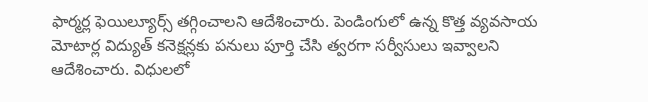ఫార్మర్ల ఫెయిల్యూర్స్ తగ్గించాలని ఆదేశించారు. పెండింగులో ఉన్న కొత్త వ్యవసాయ మోటార్ల విద్యుత్ కనెక్షన్లకు పనులు పూర్తి చేసి త్వరగా సర్వీసులు ఇవ్వాలని ఆదేశించారు. విధులలో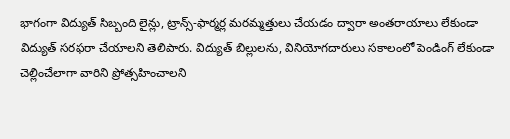భాగంగా విద్యుత్ సిబ్బంది లైన్లు, ట్రాన్స్-ఫార్మర్ల మరమ్మత్తులు చేయడం ద్వారా అంతరాయాలు లేకుండా విద్యుత్ సరఫరా చేయాలని తెలిపారు. విద్యుత్ బిల్లులను, వినియోగదారులు సకాలంలో పెండింగ్ లేకుండా చెల్లించేలాగా వారిని ప్రోత్సహించాలని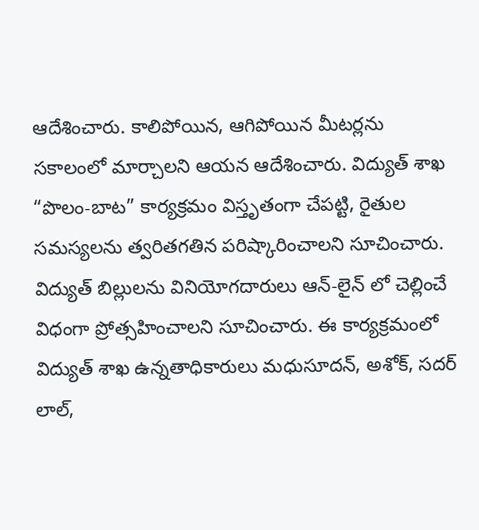ఆదేశించారు. కాలిపోయిన, ఆగిపోయిన మీటర్లను సకాలంలో మార్చాలని ఆయన ఆదేశించారు. విద్యుత్ శాఖ “పొలం-బాట” కార్యక్రమం విస్తృతంగా చేపట్టి, రైతుల సమస్యలను త్వరితగతిన పరిష్కారించాలని సూచించారు. విద్యుత్ బిల్లులను వినియోగదారులు ఆన్-లైన్ లో చెల్లించే విధంగా ప్రోత్సహించాలని సూచించారు. ఈ కార్యక్రమంలో విద్యుత్ శాఖ ఉన్నతాధికారులు మధుసూదన్, అశోక్, సదర్ లాల్,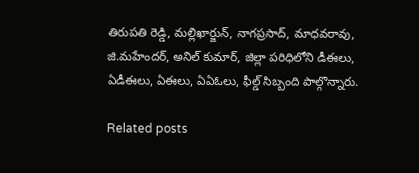తిరుపతి రెడ్డి, మల్లిఖార్జున్, నాగప్రసాద్, మాధవరావు, జి.మహేందర్, అనిల్ కుమార్, జిల్లా పరిధిలోని డీఈలు, ఏడీఈలు, ఏఈలు, ఏఏఓలు, ఫీల్డ్ సిబ్బంది పాల్గొన్నారు.

Related posts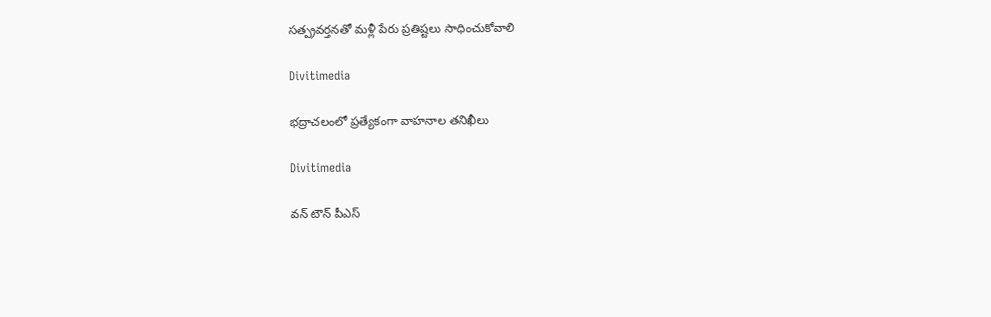సత్ప్రవర్తనతో మళ్లీ పేరు ప్రతిష్టలు సాధించుకోవాలి

Divitimedia

భద్రాచలంలో ప్రత్యేకంగా వాహనాల తనిఖీలు

Divitimedia

వన్ టౌన్ పీఎస్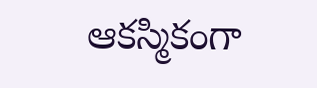ఆకస్మికంగా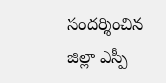సందర్శించిన జిల్లా ఎస్పీ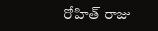రోహిత్ రాజు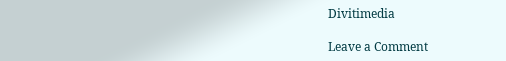Divitimedia

Leave a Comment